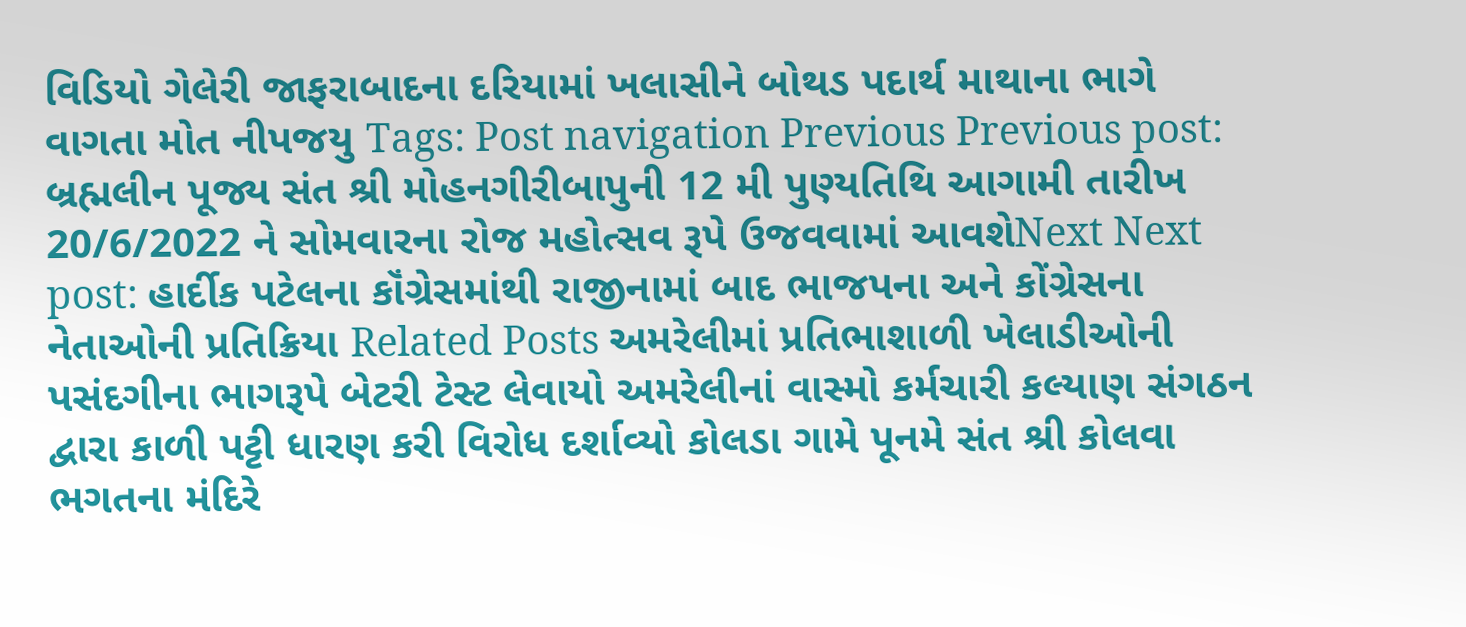વિડિયો ગેલેરી જાફરાબાદના દરિયામાં ખલાસીને બોથડ પદાર્થ માથાના ભાગે વાગતા મોત નીપજયુ Tags: Post navigation Previous Previous post: બ્રહ્મલીન પૂજ્ય સંત શ્રી મોહનગીરીબાપુની 12 મી પુણ્યતિથિ આગામી તારીખ 20/6/2022 ને સોમવારના રોજ મહોત્સવ રૂપે ઉજવવામાં આવશેNext Next post: હાર્દીક પટેલના કૉંગ્રેસમાંથી રાજીનામાં બાદ ભાજપના અને કોંગ્રેસના નેતાઓની પ્રતિક્રિયા Related Posts અમરેલીમાં પ્રતિભાશાળી ખેલાડીઓની પસંદગીના ભાગરૂપે બેટરી ટેસ્ટ લેવાયો અમરેલીનાં વાસ્મો કર્મચારી કલ્યાણ સંગઠન દ્વારા કાળી પટ્ટી ધારણ કરી વિરોધ દર્શાવ્યો કોલડા ગામે પૂનમે સંત શ્રી કોલવા ભગતના મંદિરે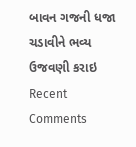બાવન ગજની ધજા ચડાવીને ભવ્ય ઉજવણી કરાઇ
Recent Comments